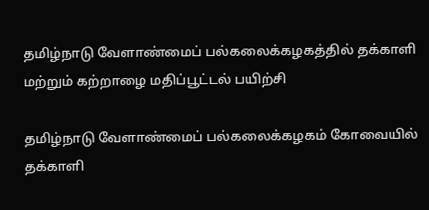தமிழ்நாடு வேளாண்மைப் பல்கலைக்கழகத்தில் தக்காளி மற்றும் கற்றாழை மதிப்பூட்டல் பயிற்சி

தமிழ்நாடு வேளாண்மைப் பல்கலைக்கழகம் கோவையில் தக்காளி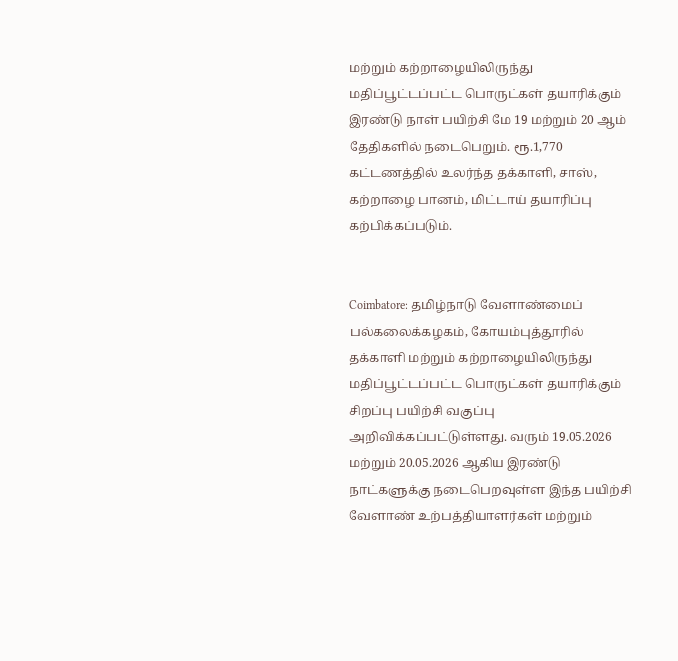மற்றும் கற்றாழையிலிருந்து மதிப்பூட்டப்பட்ட பொருட்கள் தயாரிக்கும் இரண்டு நாள் பயிற்சி மே 19 மற்றும் 20 ஆம் தேதிகளில் நடைபெறும். ரூ.1,770 கட்டணத்தில் உலர்ந்த தக்காளி, சாஸ், கற்றாழை பானம், மிட்டாய் தயாரிப்பு கற்பிக்கப்படும்.


Coimbatore: தமிழ்நாடு வேளாண்மைப் பல்கலைக்கழகம், கோயம்புத்தூரில் தக்காளி மற்றும் கற்றாழையிலிருந்து மதிப்பூட்டப்பட்ட பொருட்கள் தயாரிக்கும் சிறப்பு பயிற்சி வகுப்பு அறிவிக்கப்பட்டுள்ளது. வரும் 19.05.2026 மற்றும் 20.05.2026 ஆகிய இரண்டு நாட்களுக்கு நடைபெறவுள்ள இந்த பயிற்சி வேளாண் உற்பத்தியாளர்கள் மற்றும்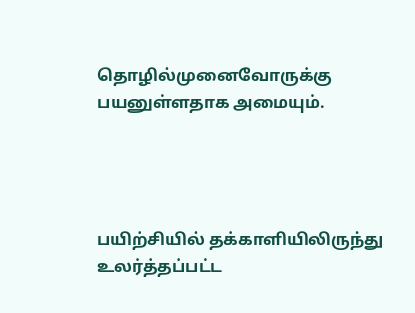தொழில்முனைவோருக்கு பயனுள்ளதாக அமையும்.




பயிற்சியில் தக்காளியிலிருந்து உலர்த்தப்பட்ட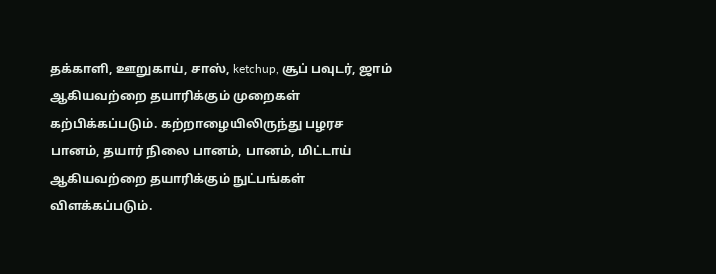தக்காளி, ஊறுகாய், சாஸ், ketchup, சூப் பவுடர், ஜாம் ஆகியவற்றை தயாரிக்கும் முறைகள் கற்பிக்கப்படும். கற்றாழையிலிருந்து பழரச பானம், தயார் நிலை பானம், பானம், மிட்டாய் ஆகியவற்றை தயாரிக்கும் நுட்பங்கள் விளக்கப்படும்.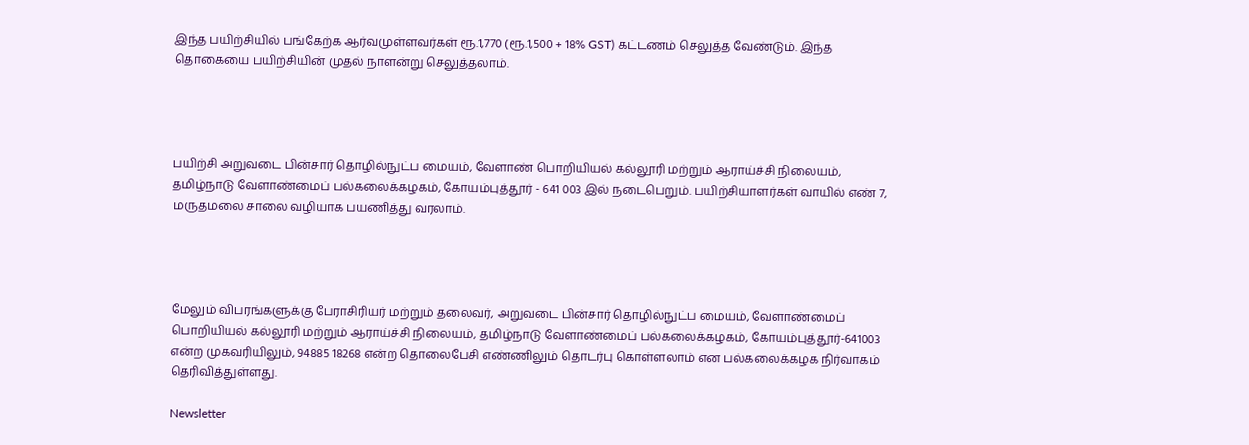இந்த பயிற்சியில் பங்கேற்க ஆர்வமுள்ளவர்கள் ரூ.1,770 (ரூ.1,500 + 18% GST) கட்டணம் செலுத்த வேண்டும். இந்த தொகையை பயிற்சியின் முதல் நாளன்று செலுத்தலாம்.




பயிற்சி அறுவடை பின்சார் தொழில்நுட்ப மையம், வேளாண் பொறியியல் கல்லூரி மற்றும் ஆராய்ச்சி நிலையம், தமிழ்நாடு வேளாண்மைப் பல்கலைக்கழகம், கோயம்புத்தூர் - 641 003 இல் நடைபெறும். பயிற்சியாளர்கள் வாயில் எண் 7, மருதமலை சாலை வழியாக பயணித்து வரலாம்.




மேலும் விபரங்களுக்கு பேராசிரியர் மற்றும் தலைவர், அறுவடை பின்சார் தொழில்நுட்ப மையம், வேளாண்மைப் பொறியியல் கல்லூரி மற்றும் ஆராய்ச்சி நிலையம், தமிழ்நாடு வேளாண்மைப் பல்கலைக்கழகம், கோயம்புத்தூர்-641003 என்ற முகவரியிலும், 94885 18268 என்ற தொலைபேசி எண்ணிலும் தொடர்பு கொள்ளலாம் என பல்கலைக்கழக நிர்வாகம் தெரிவித்துள்ளது.

Newsletter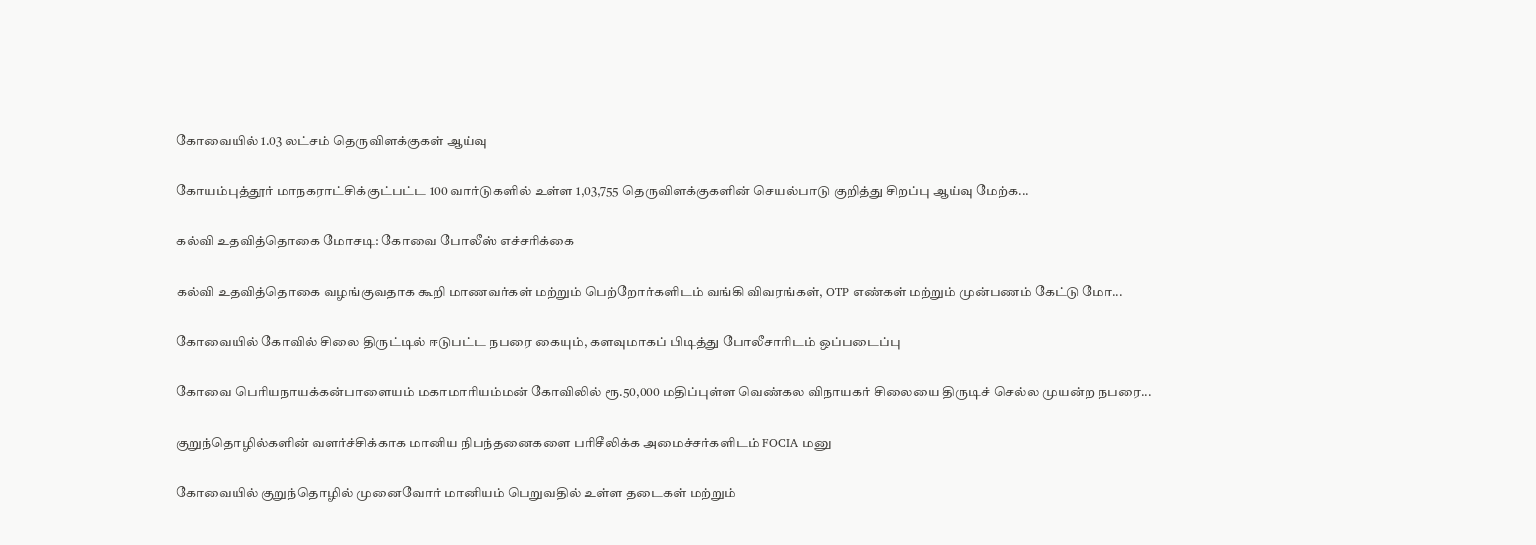கோவையில் 1.03 லட்சம் தெருவிளக்குகள் ஆய்வு

கோயம்புத்தூர் மாநகராட்சிக்குட்பட்ட 100 வார்டுகளில் உள்ள 1,03,755 தெருவிளக்குகளின் செயல்பாடு குறித்து சிறப்பு ஆய்வு மேற்க...

கல்வி உதவித்தொகை மோசடி: கோவை போலீஸ் எச்சரிக்கை

கல்வி உதவித்தொகை வழங்குவதாக கூறி மாணவர்கள் மற்றும் பெற்றோர்களிடம் வங்கி விவரங்கள், OTP எண்கள் மற்றும் முன்பணம் கேட்டு மோ...

கோவையில் கோவில் சிலை திருட்டில் ஈடுபட்ட நபரை கையும், களவுமாகப் பிடித்து போலீசாரிடம் ஒப்படைப்பு

கோவை பெரியநாயக்கன்பாளையம் மகாமாரியம்மன் கோவிலில் ரூ.50,000 மதிப்புள்ள வெண்கல விநாயகர் சிலையை திருடிச் செல்ல முயன்ற நபரை...

குறுந்தொழில்களின் வளர்ச்சிக்காக மானிய நிபந்தனைகளை பரிசீலிக்க அமைச்சர்களிடம் FOCIA மனு

கோவையில் குறுந்தொழில் முனைவோர் மானியம் பெறுவதில் உள்ள தடைகள் மற்றும்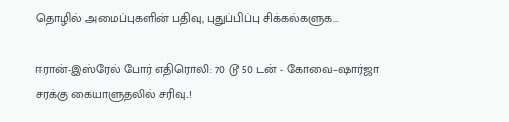தொழில் அமைப்புகளின் பதிவு, புதுப்பிப்பு சிக்கல்களுக...

ஈரான்-இஸ்ரேல் போர் எதிரொலி: 70 டூ 50 டன் - கோவை–ஷார்ஜா சரக்கு கையாளுதலில் சரிவு..!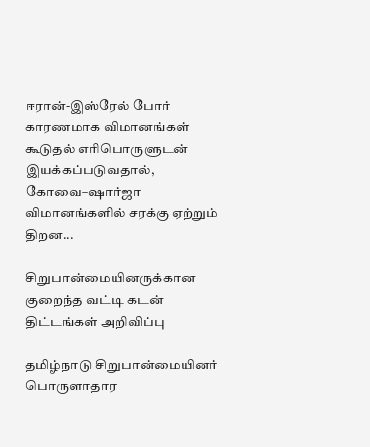ஈரான்-இஸ்ரேல் போர் காரணமாக விமானங்கள் கூடுதல் எரிபொருளுடன் இயக்கப்படுவதால், கோவை–ஷார்ஜா விமானங்களில் சரக்கு ஏற்றும் திறன...

சிறுபான்மையினருக்கான குறைந்த வட்டி கடன் திட்டங்கள் அறிவிப்பு

தமிழ்நாடு சிறுபான்மையினர் பொருளாதார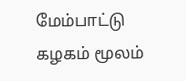மேம்பாட்டு கழகம் மூலம்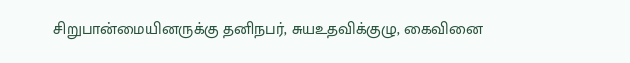சிறுபான்மையினருக்கு தனிநபர், சுயஉதவிக்குழு, கைவினை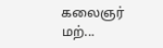கலைஞர் மற்...